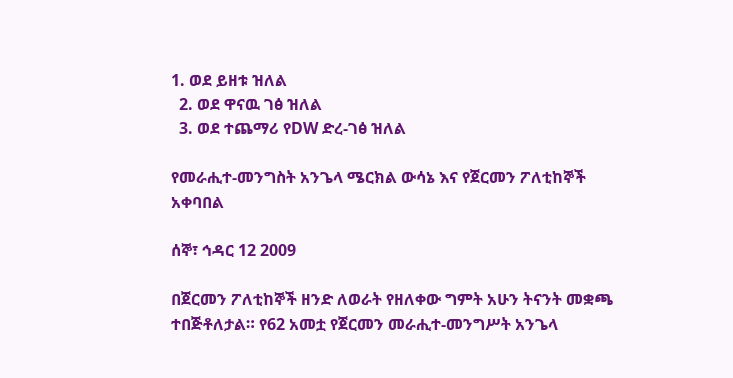1. ወደ ይዘቱ ዝለል
  2. ወደ ዋናዉ ገፅ ዝለል
  3. ወደ ተጨማሪ የDW ድረ-ገፅ ዝለል

የመራሒተ-መንግስት አንጌላ ሜርክል ውሳኔ እና የጀርመን ፖለቲከኞች አቀባበል

ሰኞ፣ ኅዳር 12 2009

በጀርመን ፖለቲከኞች ዘንድ ለወራት የዘለቀው ግምት አሁን ትናንት መቋጫ ተበጅቶለታል። የ62 አመቷ የጀርመን መራሒተ-መንግሥት አንጌላ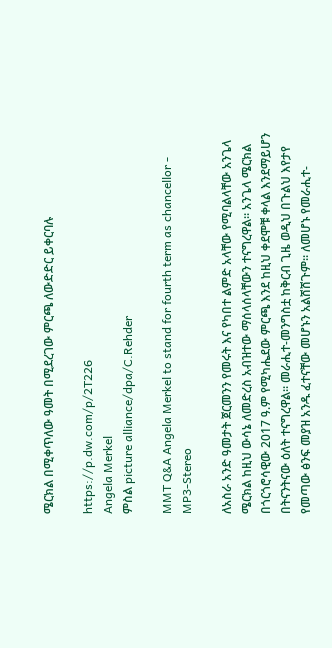ሜርክል በሚቀጥለው ዓመት በሚደረገው ምርጫ ለውድድር ይቀርባሉ

https://p.dw.com/p/2T226
Angela Merkel
ምስል picture alliance/dpa/C.Rehder

MMT Q&A Angela Merkel to stand for fourth term as chancellor - MP3-Stereo

ለአስራ አንድ ዓመታት ጀርመንን የመሩት እና የካበተ ልምድ አላቸው የሚባልላቸው አንጌላ ሜርክል ከዚህ ውሳኔ ለመድረስ አብዝተው ማሰላሰላቸውን ተናግረዋል። አንጌላ ሜርክል በጎርጎሮሳዊው 2017 ዓ.ም የሚካሔደው ምርጫ እንደ ከዚህ ቀደሞቹ ቀላል እንደማይሆን በትናንትናው ዕለት ተናግረዋል። መራሒተ-መንግስቷ ከቅርብ ጊዜ ወዲህ በጉልህ እየታየ የመጣው ፅንፍ መያዝ አንዱ ፈተናቸው መሆኑን አልሸሸጉም። ለመሆኑ የመራሒተ-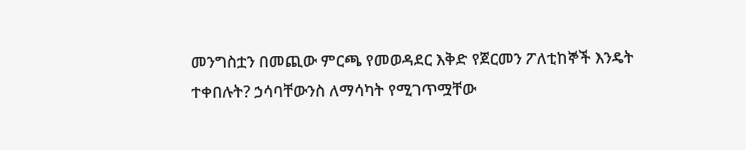መንግስቷን በመጪው ምርጫ የመወዳደር እቅድ የጀርመን ፖለቲከኞች እንዴት ተቀበሉት? ኃሳባቸውንስ ለማሳካት የሚገጥሟቸው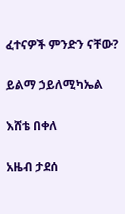ፈተናዎች ምንድን ናቸው?

ይልማ ኃይለሚካኤል

እሸቴ በቀለ

አዜብ ታደሰ